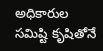అధికారుల సమిష్టి కృషితోనే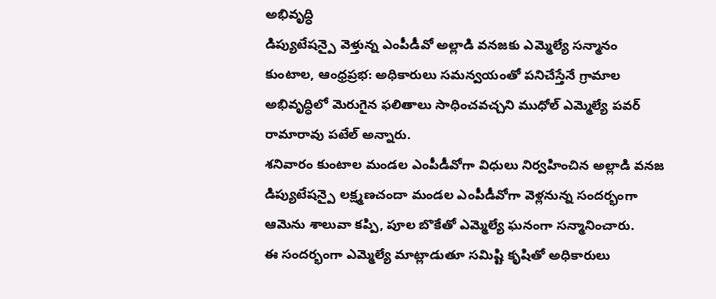అభివృద్ధి
డిప్యుటేషన్పై వెళ్తున్న ఎంపీడీవో అల్లాడి వనజకు ఎమ్మెల్యే సన్మానం
కుంటాల, ఆంధ్రప్రభ: అధికారులు సమన్వయంతో పనిచేస్తేనే గ్రామాల అభివృద్ధిలో మెరుగైన ఫలితాలు సాధించవచ్చని ముధోల్ ఎమ్మెల్యే పవర్ రామారావు పటేల్ అన్నారు.
శనివారం కుంటాల మండల ఎంపీడీవోగా విధులు నిర్వహించిన అల్లాడి వనజ డిప్యుటేషన్పై లక్ష్మణచందా మండల ఎంపీడీవోగా వెళ్లనున్న సందర్భంగా ఆమెను శాలువా కప్పి, పూల బొకేతో ఎమ్మెల్యే ఘనంగా సన్మానించారు.
ఈ సందర్భంగా ఎమ్మెల్యే మాట్లాడుతూ సమిష్టి కృషితో అధికారులు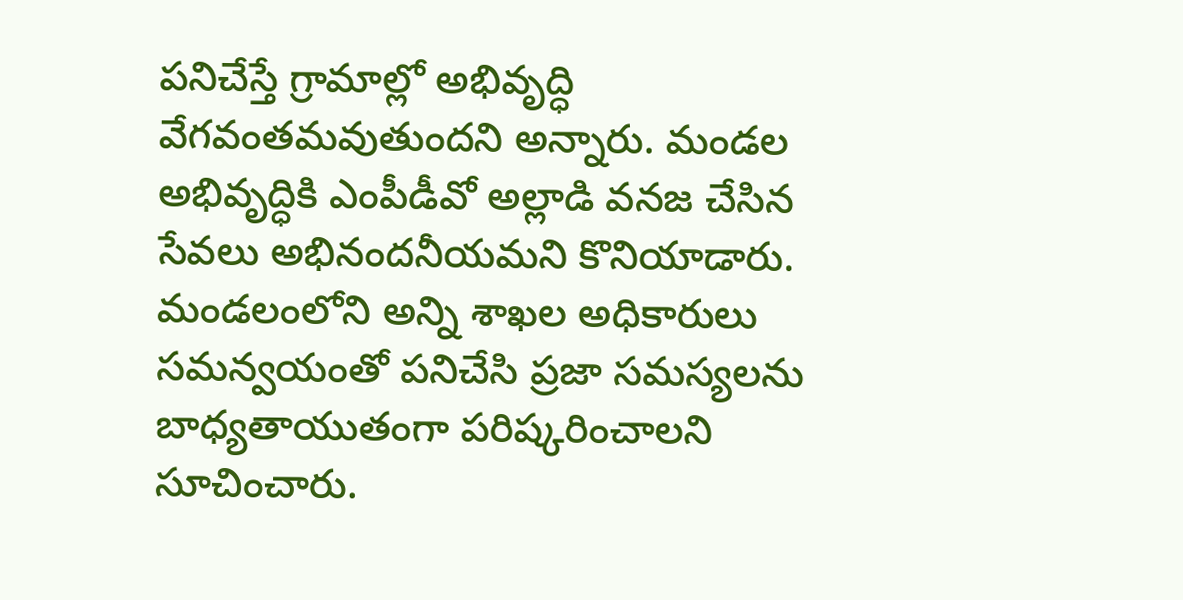పనిచేస్తే గ్రామాల్లో అభివృద్ధి వేగవంతమవుతుందని అన్నారు. మండల అభివృద్ధికి ఎంపీడీవో అల్లాడి వనజ చేసిన సేవలు అభినందనీయమని కొనియాడారు.
మండలంలోని అన్ని శాఖల అధికారులు సమన్వయంతో పనిచేసి ప్రజా సమస్యలను బాధ్యతాయుతంగా పరిష్కరించాలని సూచించారు.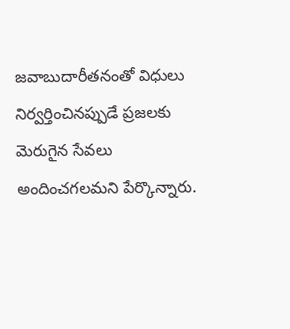జవాబుదారీతనంతో విధులు నిర్వర్తించినప్పుడే ప్రజలకు మెరుగైన సేవలు అందించగలమని పేర్కొన్నారు.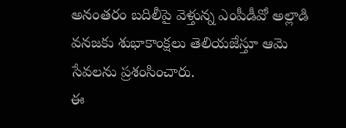అనంతరం బదిలీపై వెళ్తున్న ఎంపీడీవో అల్లాడి వనజకు శుభాకాంక్షలు తెలియజేస్తూ ఆమె సేవలను ప్రశంసించారు.
ఈ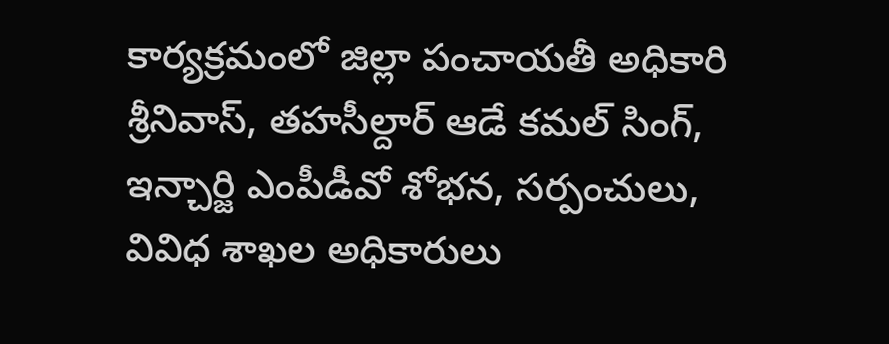కార్యక్రమంలో జిల్లా పంచాయతీ అధికారి శ్రీనివాస్, తహసీల్దార్ ఆడే కమల్ సింగ్, ఇన్చార్జి ఎంపీడీవో శోభన, సర్పంచులు, వివిధ శాఖల అధికారులు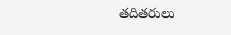తదితరులు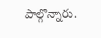పాల్గొన్నారు.